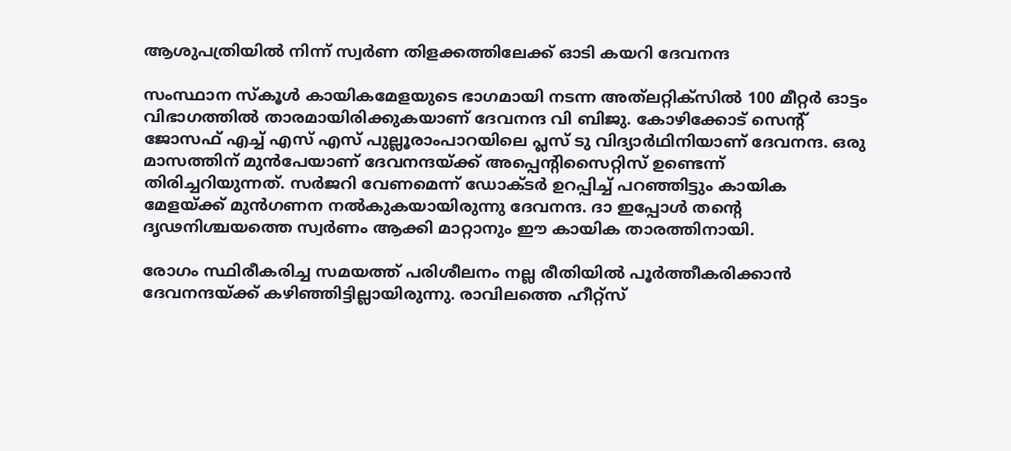ആശുപത്രിയിൽ നിന്ന് സ്വർണ തിളക്കത്തിലേക്ക് ഓടി കയറി ദേവനന്ദ

സംസ്ഥാന സ്കൂൾ കായികമേളയുടെ ഭാഗമായി നടന്ന അത്‌ലറ്റിക്സിൽ 100 മീറ്റർ ഓട്ടം വിഭാഗത്തിൽ താരമായിരിക്കുകയാണ് ദേവനന്ദ വി ബിജു. കോഴിക്കോട് സെൻ്റ് ജോസഫ് എച്ച് എസ് എസ് പുല്ലൂരാംപാറയിലെ പ്ലസ് ടു വിദ്യാർഥിനിയാണ് ദേവനന്ദ. ഒരു മാസത്തിന് മുൻപേയാണ് ദേവനന്ദയ്ക്ക് അപ്പെന്റിസൈറ്റിസ് ഉണ്ടെന്ന് തിരിച്ചറിയുന്നത്. സർജറി വേണമെന്ന് ഡോക്ടർ ഉറപ്പിച്ച് പറഞ്ഞിട്ടും കായിക മേളയ്ക്ക് മുൻഗണന നൽകുകയായിരുന്നു ദേവനന്ദ. ദാ ഇപ്പോൾ തന്റെ ദൃഢനിശ്ചയത്തെ സ്വർണം ആക്കി മാറ്റാനും ഈ കായിക താരത്തിനായി.

രോഗം സ്ഥിരീകരിച്ച സമയത്ത് പരിശീലനം നല്ല രീതിയിൽ പൂർത്തീകരിക്കാൻ ദേവനന്ദയ്ക്ക് കഴിഞ്ഞിട്ടില്ലായിരുന്നു. രാവിലത്തെ ഹീറ്റ്സ്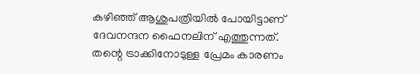കഴിഞ്ഞ് ആശുപത്രിയിൽ പോയിട്ടാണ് ദേവനന്ദന ഫൈനലിന് എത്തുന്നത്. തന്റെ ട്രാക്കിനോടുള്ള പ്രേമം കാരണം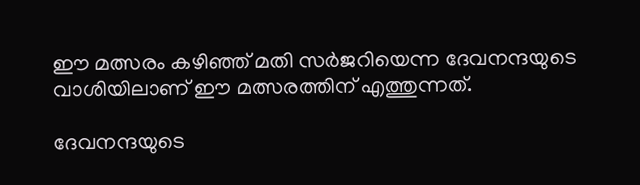ഈ മത്സരം കഴിഞ്ഞ് മതി സർജറിയെന്ന ദേവനന്ദയുടെ വാശിയിലാണ് ഈ മത്സരത്തിന് എത്തുന്നത്.

ദേവനന്ദയുടെ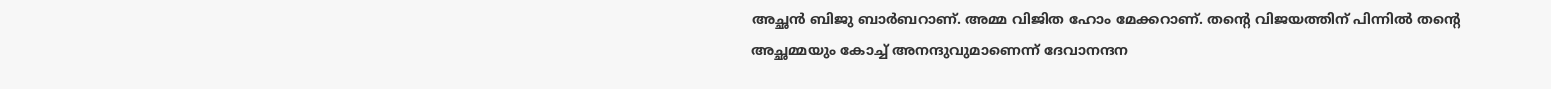അച്ഛൻ ബിജു ബാർബറാണ്. അമ്മ വിജിത ഹോം മേക്കറാണ്. തന്റെ വിജയത്തിന് പിന്നിൽ തന്റെ അച്ഛമ്മയും കോച്ച് അനന്ദുവുമാണെന്ന് ദേവാനന്ദന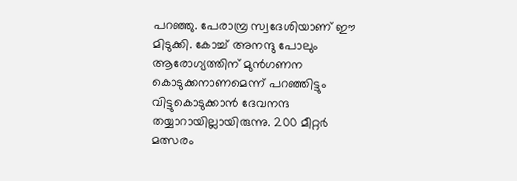പറഞ്ഞു. പേരാമ്പ്ര സ്വദേശിയാണ് ഈ മിടുക്കി. കോച്ച് അനന്ദു പോലും ആരോഗ്യത്തിന് മുൻഗണന കൊടുക്കനാണമെന്ന് പറഞ്ഞിട്ടും വിട്ടുകൊടുക്കാൻ ദേവനന്ദ തയ്യാറായില്ലായിരുന്നു. 200 മീറ്റർ മത്സരം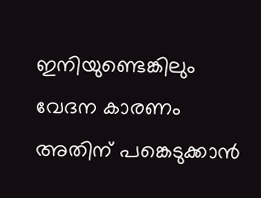ഇനിയുണ്ടെങ്കിലും വേദന കാരണം അതിന് പങ്കെടുക്കാൻ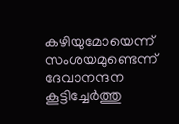കഴിയുമോയെന്ന് സംശയമുണ്ടെന്ന് ദേവാനന്ദന കൂട്ടിച്ചേർത്തു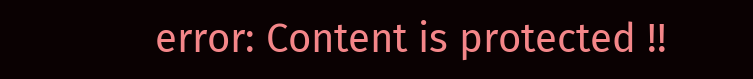error: Content is protected !!